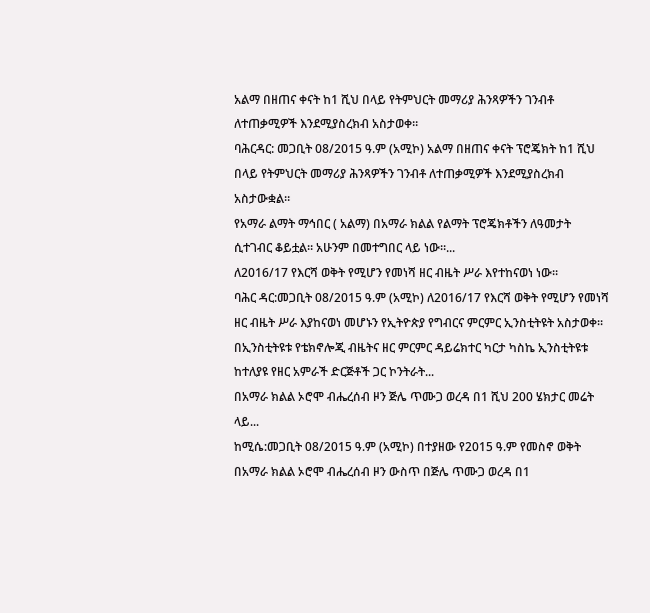አልማ በዘጠና ቀናት ከ1 ሺህ በላይ የትምህርት መማሪያ ሕንጻዎችን ገንብቶ ለተጠቃሚዎች እንደሚያስረክብ አስታወቀ።
ባሕርዳር: መጋቢት 08/2015 ዓ.ም (አሚኮ) አልማ በዘጠና ቀናት ፕሮጄክት ከ1 ሺህ በላይ የትምህርት መማሪያ ሕንጻዎችን ገንብቶ ለተጠቃሚዎች እንደሚያስረክብ አስታውቋል።
የአማራ ልማት ማኅበር ( አልማ) በአማራ ክልል የልማት ፕሮጄክቶችን ለዓመታት ሲተገብር ቆይቷል። አሁንም በመተግበር ላይ ነው።...
ለ2016/17 የእርሻ ወቅት የሚሆን የመነሻ ዘር ብዜት ሥራ እየተከናወነ ነው።
ባሕር ዳር:መጋቢት 08/2015 ዓ.ም (አሚኮ) ለ2016/17 የእርሻ ወቅት የሚሆን የመነሻ ዘር ብዜት ሥራ እያከናወነ መሆኑን የኢትዮጵያ የግብርና ምርምር ኢንስቲትዩት አስታወቀ፡፡
በኢንስቲትዩቱ የቴክኖሎጂ ብዜትና ዘር ምርምር ዳይሬክተር ካርታ ካስኬ ኢንስቲትዩቱ ከተለያዩ የዘር አምራች ድርጅቶች ጋር ኮንትራት...
በአማራ ክልል ኦሮሞ ብሔረሰብ ዞን ጅሌ ጥሙጋ ወረዳ በ1 ሺህ 200 ሄክታር መሬት ላይ...
ከሚሴ:መጋቢት 08/2015 ዓ.ም (አሚኮ) በተያዘው የ2015 ዓ.ም የመስኖ ወቅት በአማራ ክልል ኦሮሞ ብሔረሰብ ዞን ውስጥ በጅሌ ጥሙጋ ወረዳ በ1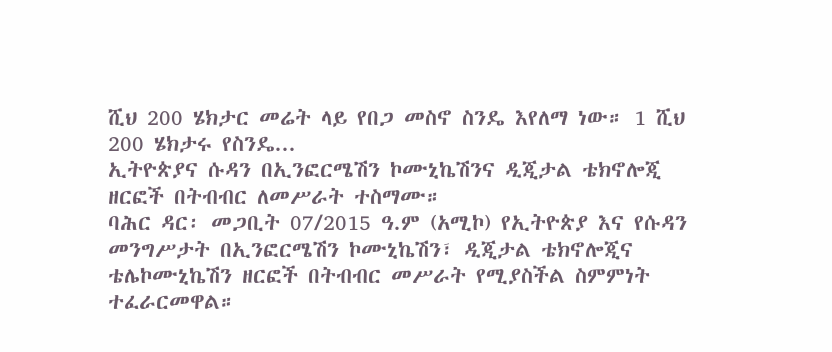ሺህ 200 ሄክታር መሬት ላይ የበጋ መስኖ ስንዴ እየለማ ነው። 1 ሺህ 200 ሄክታሩ የስንዴ...
ኢትዮጵያና ሱዳን በኢንፎርሜሽን ኮሙኒኬሽንና ዲጂታል ቴክኖሎጂ ዘርፎች በትብብር ለመሥራት ተስማሙ።
ባሕር ዳር፡ መጋቢት 07/2015 ዓ.ም (አሚኮ) የኢትዮጵያ እና የሱዳን መንግሥታት በኢንፎርሜሽን ኮሙኒኬሽን፣ ዲጂታል ቴክኖሎጂና ቴሌኮሙኒኬሽን ዘርፎች በትብብር መሥራት የሚያስችል ስምምነት ተፈራርመዋል።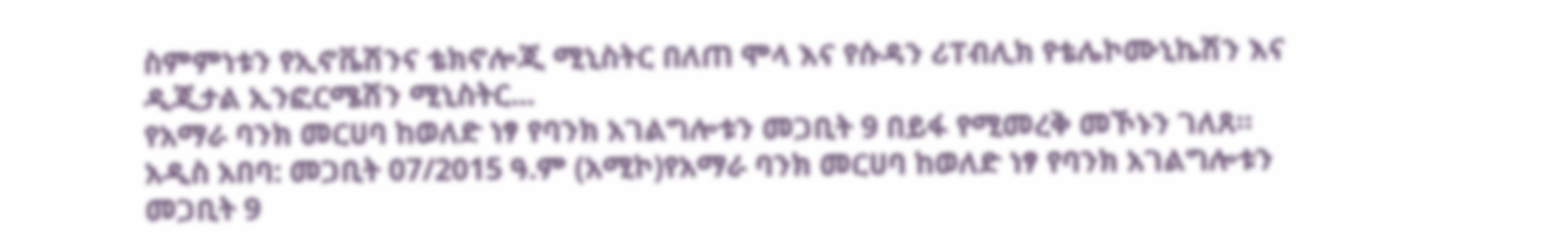ስምምነቱን የኢኖቬሽንና ቴክኖሎጂ ሚኒስትር በለጠ ሞላ እና የሱዳን ሪፐብሊክ የቴሌኮሙኒኬሽን እና ዲጂታል ኢንፎርሜሽን ሚኒስትር...
የአማራ ባንክ መርሀባ ከወለድ ነፃ የባንክ አገልግሎቱን መጋቢት 9 በይፋ የሚመረቅ መኾኑን ገለጸ።
አዲስ አበባ: መጋቢት 07/2015 ዓ.ም (አሚኮ)የአማራ ባንክ መርሀባ ከወለድ ነፃ የባንክ አገልግሎቱን መጋቢት 9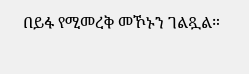በይፋ የሚመረቅ መኾኑን ገልጿል።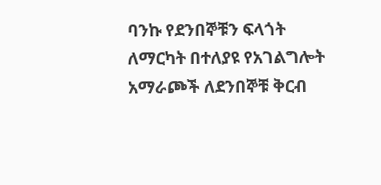ባንኩ የደንበኞቹን ፍላጎት ለማርካት በተለያዩ የአገልግሎት አማራጮች ለደንበኞቹ ቅርብ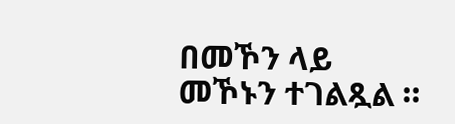በመኾን ላይ መኾኑን ተገልጿል ።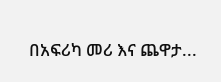በአፍሪካ መሪ እና ጨዋታ...